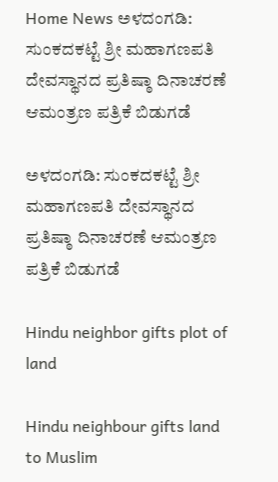Home News ಅಳದಂಗಡಿ: ಸುಂಕದಕಟ್ಟೆ ಶ್ರೀ ಮಹಾಗಣಪತಿ ದೇವಸ್ಥಾನದ ಪ್ರತಿಷ್ಠಾ ದಿನಾಚರಣೆ ಆಮಂತ್ರಣ ಪತ್ರಿಕೆ ಬಿಡುಗಡೆ

ಅಳದಂಗಡಿ: ಸುಂಕದಕಟ್ಟೆ ಶ್ರೀ ಮಹಾಗಣಪತಿ ದೇವಸ್ಥಾನದ ಪ್ರತಿಷ್ಠಾ ದಿನಾಚರಣೆ ಆಮಂತ್ರಣ ಪತ್ರಿಕೆ ಬಿಡುಗಡೆ

Hindu neighbor gifts plot of land

Hindu neighbour gifts land to Muslim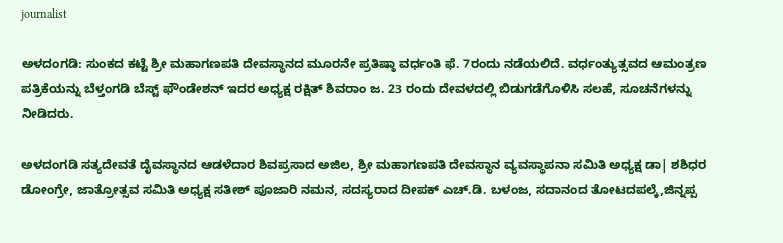journalist

ಅಳದಂಗಡಿ: ಸುಂಕದ ಕಟ್ಟೆ ಶ್ರೀ ಮಹಾಗಣಪತಿ ದೇವಸ್ಥಾನದ ಮೂರನೇ ಪ್ರತಿಷ್ಠಾ ವರ್ಧಂತಿ ಫೆ. 7ರಂದು ನಡೆಯಲಿದೆ. ವರ್ಧಂತ್ಯುತ್ಸವದ ಆಮಂತ್ರಣ ಪತ್ರಿಕೆಯನ್ನು ಬೆಳ್ತಂಗಡಿ ಬೆಸ್ಟ್ ಫೌಂಡೇಶನ್ ಇದರ ಅಧ್ಯಕ್ಷ ರಕ್ಷಿತ್ ಶಿವರಾಂ ಜ. 23 ರಂದು ದೇವಳದಲ್ಲಿ ಬಿಡುಗಡೆಗೊಳಿಸಿ ಸಲಹೆ, ಸೂಚನೆಗಳನ್ನು ನೀಡಿದರು.

ಅಳದಂಗಡಿ ಸತ್ಯದೇವತೆ ದೈವಸ್ಥಾನದ ಆಡಳೆದಾರ ಶಿವಪ್ರಸಾದ ಅಜಿಲ, ಶ್ರೀ ಮಹಾಗಣಪತಿ ದೇವಸ್ಥಾನ ವ್ಯವಸ್ಥಾಪನಾ ಸಮಿತಿ ಅಧ್ಯಕ್ಷ ಡಾ| ಶಶಿಧರ ಡೋಂಗ್ರೇ, ಜಾತ್ರೋತ್ಸವ ಸಮಿತಿ ಅಧ್ಯಕ್ಷ ಸತೀಶ್ ಪೂಜಾರಿ ನಮನ, ಸದಸ್ಯರಾದ ದೀಪಕ್ ಎಚ್.ಡಿ. ಬಳಂಜ, ಸದಾನಂದ ತೋಟದಪಲ್ಕೆ,ಜಿನ್ನಪ್ಪ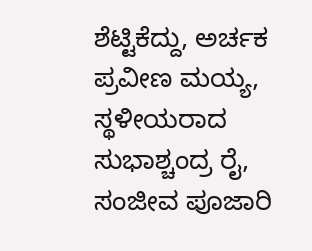ಶೆಟ್ಟಿಕೆದ್ದು, ಅರ್ಚಕ ಪ್ರವೀಣ ಮಯ್ಯ, ಸ್ಥಳೀಯರಾದ ಸುಭಾಶ್ಚಂದ್ರ ರೈ, ಸಂಜೀವ ಪೂಜಾರಿ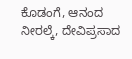ಕೊಡಂಗೆ, ಆನಂದ ನೀರಲ್ಕೆ, ದೇವಿಪ್ರಸಾದ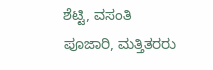ಶೆಟ್ಟಿ, ವಸಂತಿ ಪೂಜಾರಿ, ಮತ್ತಿತರರು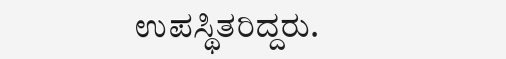ಉಪಸ್ಥಿತರಿದ್ದರು.